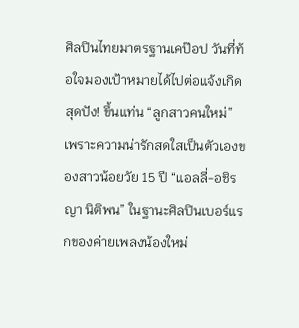ศิลปินไทยมาตรฐานเคป๊อป วันที่ท้อใจมองเป้าหมายได้ไปต่อแจ้งเกิดสุดปัง! ขึ้นแท่น “ลูกสาวคนใหม่” เพราะความน่ารักสดใสเป็นตัวเองของสาวน้อยวัย 15 ปี “แอลลี่-อชิรญา นิติพน” ในฐานะศิลปินเบอร์แรกของค่ายเพลงน้องใหม่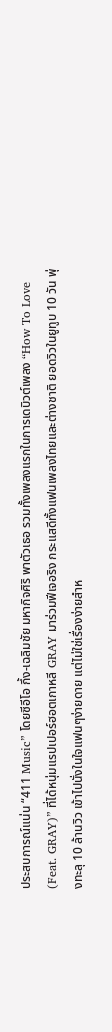ประสบการณ์แน่น “411 Music” โดยซีอีโอ กึ้ง-เฉลิมชัย มหากิจศิริ พาตัวเธอ รวมทั้งเพลงแรกในการเดบิวต์เพลง “How To Love (Feat. GRAY)” ที่ได้หนุ่มแรปเปอร์ฮอตเกาหลี GRAY มาร่วมฟีเจอริง กระแสดีทั้งแฟนเพลงไทยและต่างชาติ ยอดวิวในยูทูบ 10 วัน พุ่งทะลุ 10 ล้านวิว เข้าไปนั่งในใจแฟนๆง่ายดาย แต่ไม่ใช่เรื่องง่ายสำห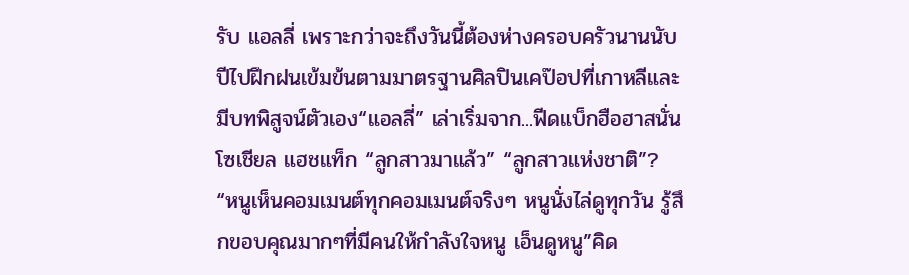รับ แอลลี่ เพราะกว่าจะถึงวันนี้ต้องห่างครอบครัวนานนับปีไปฝึกฝนเข้มข้นตามมาตรฐานศิลปินเคป๊อปที่เกาหลีและมีบทพิสูจน์ตัวเอง“แอลลี่” เล่าเริ่มจาก...ฟีดแบ็กฮือฮาสนั่นโซเชียล แฮชแท็ก “ลูกสาวมาแล้ว” “ลูกสาวแห่งชาติ”? “หนูเห็นคอมเมนต์ทุกคอมเมนต์จริงๆ หนูนั่งไล่ดูทุกวัน รู้สึกขอบคุณมากๆที่มีคนให้กำลังใจหนู เอ็นดูหนู”คิด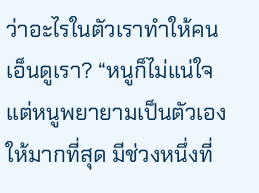ว่าอะไรในตัวเราทำให้คนเอ็นดูเรา? “หนูก็ไม่แน่ใจแต่หนูพยายามเป็นตัวเองให้มากที่สุด มีช่วงหนึ่งที่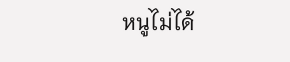หนูไม่ได้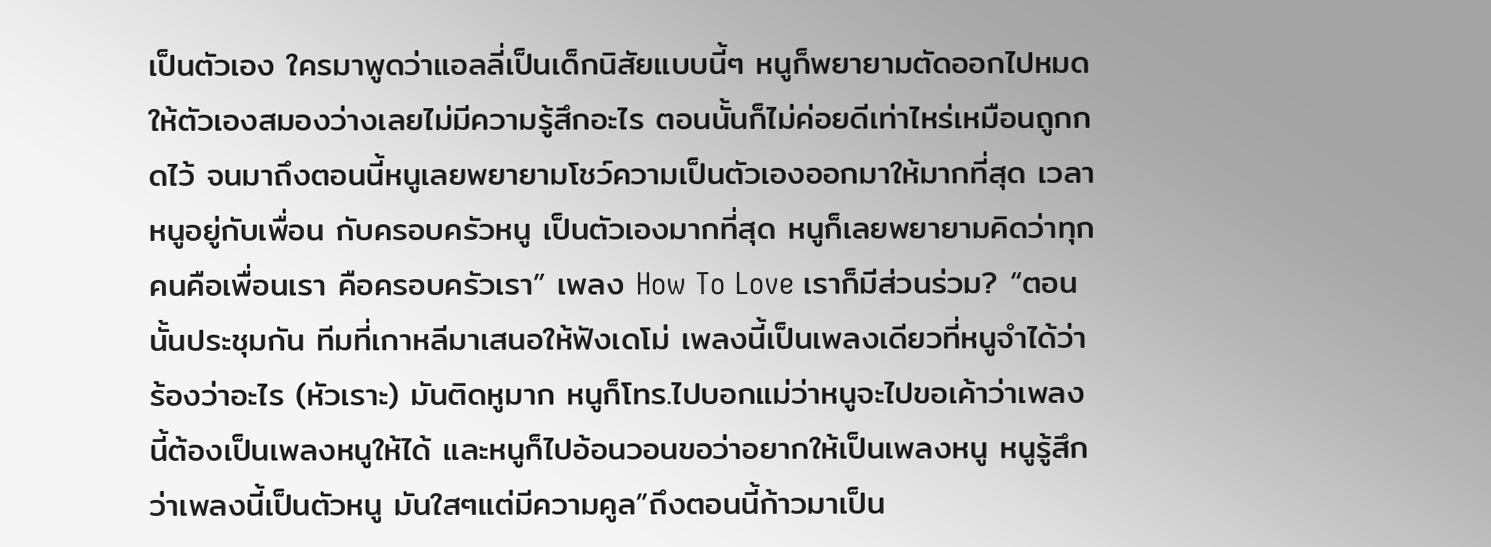เป็นตัวเอง ใครมาพูดว่าแอลลี่เป็นเด็กนิสัยแบบนี้ๆ หนูก็พยายามตัดออกไปหมดให้ตัวเองสมองว่างเลยไม่มีความรู้สึกอะไร ตอนนั้นก็ไม่ค่อยดีเท่าไหร่เหมือนถูกกดไว้ จนมาถึงตอนนี้หนูเลยพยายามโชว์ความเป็นตัวเองออกมาให้มากที่สุด เวลาหนูอยู่กับเพื่อน กับครอบครัวหนู เป็นตัวเองมากที่สุด หนูก็เลยพยายามคิดว่าทุกคนคือเพื่อนเรา คือครอบครัวเรา” เพลง How To Love เราก็มีส่วนร่วม? “ตอนนั้นประชุมกัน ทีมที่เกาหลีมาเสนอให้ฟังเดโม่ เพลงนี้เป็นเพลงเดียวที่หนูจำได้ว่าร้องว่าอะไร (หัวเราะ) มันติดหูมาก หนูก็โทร.ไปบอกแม่ว่าหนูจะไปขอเค้าว่าเพลงนี้ต้องเป็นเพลงหนูให้ได้ และหนูก็ไปอ้อนวอนขอว่าอยากให้เป็นเพลงหนู หนูรู้สึกว่าเพลงนี้เป็นตัวหนู มันใสๆแต่มีความคูล”ถึงตอนนี้ก้าวมาเป็น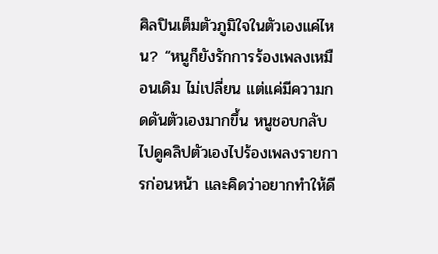ศิลปินเต็มตัวภูมิใจในตัวเองแค่ไหน? “หนูก็ยังรักการร้องเพลงเหมือนเดิม ไม่เปลี่ยน แต่แค่มีความกดดันตัวเองมากขึ้น หนูชอบกลับไปดูคลิปตัวเองไปร้องเพลงรายการก่อนหน้า และคิดว่าอยากทำให้ดี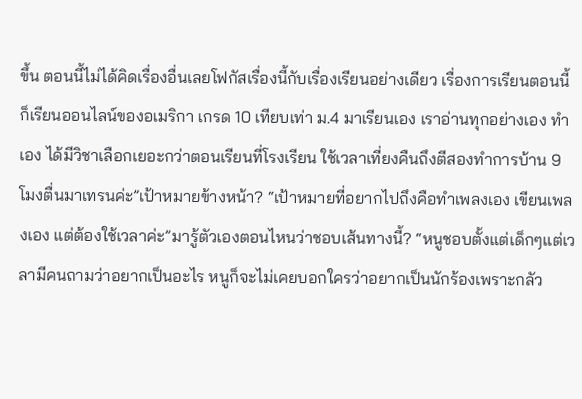ขึ้น ตอนนี้ไม่ได้คิดเรื่องอื่นเลยโฟกัสเรื่องนี้กับเรื่องเรียนอย่างเดียว เรื่องการเรียนตอนนี้ก็เรียนออนไลน์ของอเมริกา เกรด 10 เทียบเท่า ม.4 มาเรียนเอง เราอ่านทุกอย่างเอง ทำเอง ได้มีวิชาเลือกเยอะกว่าตอนเรียนที่โรงเรียน ใช้เวลาเที่ยงคืนถึงตีสองทำการบ้าน 9โมงตื่นมาเทรนค่ะ”เป้าหมายข้างหน้า? “เป้าหมายที่อยากไปถึงคือทำเพลงเอง เขียนเพลงเอง แต่ต้องใช้เวลาค่ะ”มารู้ตัวเองตอนไหนว่าชอบเส้นทางนี้? “หนูชอบตั้งแต่เด็กๆแต่เวลามีคนถามว่าอยากเป็นอะไร หนูก็จะไม่เคยบอกใครว่าอยากเป็นนักร้องเพราะกลัว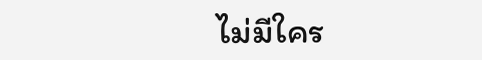ไม่มีใคร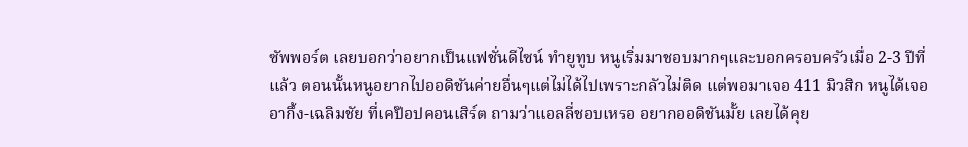ซัพพอร์ต เลยบอกว่าอยากเป็นแฟชั่นดีไซน์ ทำยูทูบ หนูเริ่มมาชอบมากๆและบอกครอบครัวเมื่อ 2-3 ปีที่แล้ว ตอนนั้นหนูอยากไปออดิชันค่ายอื่นๆแต่ไม่ได้ไปเพราะกลัวไม่ติด แต่พอมาเจอ 411 มิวสิก หนูได้เจออากึ้ง-เฉลิมชัย ที่เคป๊อปคอนเสิร์ต ถามว่าแอลลี่ชอบเหรอ อยากออดิชันมั้ย เลยได้คุย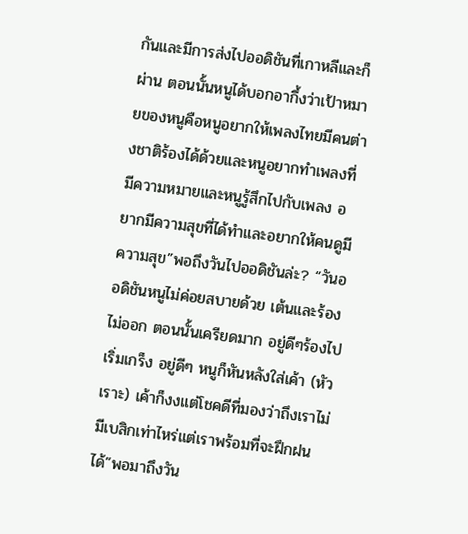กันและมีการส่งไปออดิชันที่เกาหลีและก็ผ่าน ตอนนั้นหนูได้บอกอากึ้งว่าเป้าหมายของหนูคือหนูอยากให้เพลงไทยมีคนต่างชาติร้องได้ด้วยและหนูอยากทำเพลงที่มีความหมายและหนูรู้สึกไปกับเพลง อยากมีความสุขที่ได้ทำและอยากให้คนดูมีความสุข”พอถึงวันไปออดิชันล่ะ? “วันออดิชันหนูไม่ค่อยสบายด้วย เต้นและร้องไม่ออก ตอนนั้นเครียดมาก อยู่ดีๆร้องไปเริ่มเกร็ง อยู่ดีๆ หนูก็หันหลังใส่เค้า (หัวเราะ) เค้าก็งงแต่โชคดีที่มองว่าถึงเราไม่มีเบสิกเท่าไหร่แต่เราพร้อมที่จะฝึกฝนได้”พอมาถึงวัน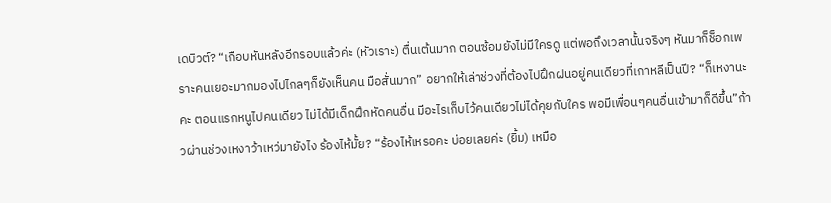เดบิวต์? “เกือบหันหลังอีกรอบแล้วค่ะ (หัวเราะ) ตื่นเต้นมาก ตอนซ้อมยังไม่มีใครดู แต่พอถึงเวลานั้นจริงๆ หันมาก็ช็อกเพราะคนเยอะมากมองไปไกลๆก็ยังเห็นคน มือสั่นมาก” อยากให้เล่าช่วงที่ต้องไปฝึกฝนอยู่คนเดียวที่เกาหลีเป็นปี? “ก็เหงานะคะ ตอนแรกหนูไปคนเดียว ไม่ได้มีเด็กฝึกหัดคนอื่น มีอะไรเก็บไว้คนเดียวไม่ได้คุยกับใคร พอมีเพื่อนๆคนอื่นเข้ามาก็ดีขึ้น”ก้าวผ่านช่วงเหงาว้าเหว่มายังไง ร้องไห้มั้ย? “ร้องไห้เหรอคะ บ่อยเลยค่ะ (ยิ้ม) เหมือ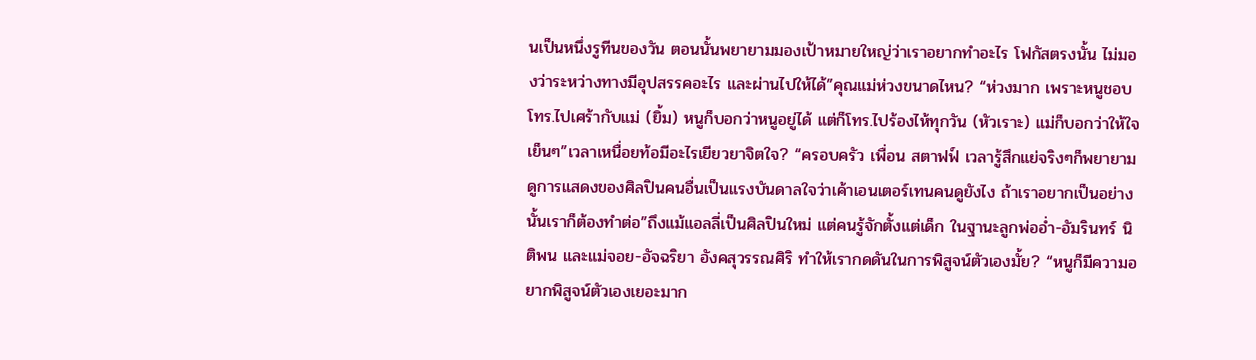นเป็นหนึ่งรูทีนของวัน ตอนนั้นพยายามมองเป้าหมายใหญ่ว่าเราอยากทำอะไร โฟกัสตรงนั้น ไม่มองว่าระหว่างทางมีอุปสรรคอะไร และผ่านไปให้ได้”คุณแม่ห่วงขนาดไหน? “ห่วงมาก เพราะหนูชอบโทร.ไปเศร้ากับแม่ (ยิ้ม) หนูก็บอกว่าหนูอยู่ได้ แต่ก็โทร.ไปร้องไห้ทุกวัน (หัวเราะ) แม่ก็บอกว่าให้ใจเย็นๆ”เวลาเหนื่อยท้อมีอะไรเยียวยาจิตใจ? “ครอบครัว เพื่อน สตาฟฟ์ เวลารู้สึกแย่จริงๆก็พยายามดูการแสดงของศิลปินคนอื่นเป็นแรงบันดาลใจว่าเค้าเอนเตอร์เทนคนดูยังไง ถ้าเราอยากเป็นอย่างนั้นเราก็ต้องทำต่อ”ถึงแม้แอลลี่เป็นศิลปินใหม่ แต่คนรู้จักตั้งแต่เด็ก ในฐานะลูกพ่ออ่ำ-อัมรินทร์ นิติพน และแม่จอย-อัจฉริยา อังคสุวรรณศิริ ทำให้เรากดดันในการพิสูจน์ตัวเองมั้ย? “หนูก็มีความอยากพิสูจน์ตัวเองเยอะมาก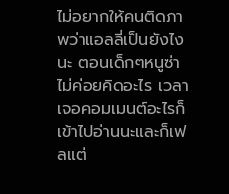ไม่อยากให้คนติดภาพว่าแอลลี่เป็นยังไงนะ ตอนเด็กๆหนูซ่าไม่ค่อยคิดอะไร เวลาเจอคอมเมนต์อะไรก็เข้าไปอ่านนะและก็เฟลแต่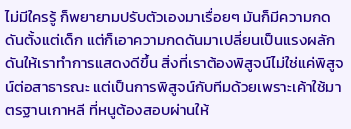ไม่มีใครรู้ ก็พยายามปรับตัวเองมาเรื่อยๆ มันก็มีความกดดันตั้งแต่เด็ก แต่ก็เอาความกดดันมาเปลี่ยนเป็นแรงผลักดันให้เราทำการแสดงดีขึ้น สิ่งที่เราต้องพิสูจน์ไม่ใช่แค่พิสูจน์ต่อสาธารณะ แต่เป็นการพิสูจน์กับทีมด้วยเพราะเค้าใช้มาตรฐานเกาหลี ที่หนูต้องสอบผ่านให้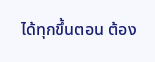ได้ทุกขึ้นตอน ต้อง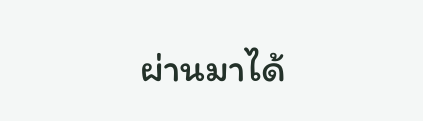ผ่านมาได้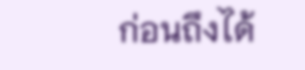ก่อนถึงได้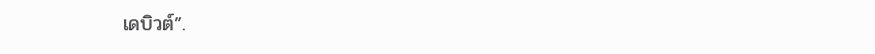เดบิวต์”.